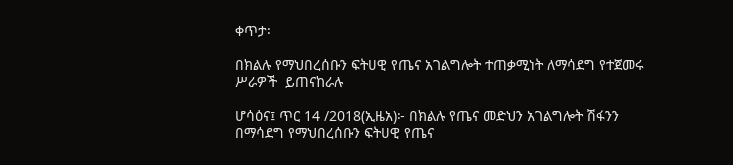ቀጥታ፡

በክልሉ የማህበረሰቡን ፍትሀዊ የጤና አገልግሎት ተጠቃሚነት ለማሳደግ የተጀመሩ ሥራዎች  ይጠናከራሉ

ሆሳዕና፤ ጥር 14 /2018(ኢዜአ)፦ በክልሉ የጤና መድህን አገልግሎት ሽፋንን በማሳደግ የማህበረሰቡን ፍትሀዊ የጤና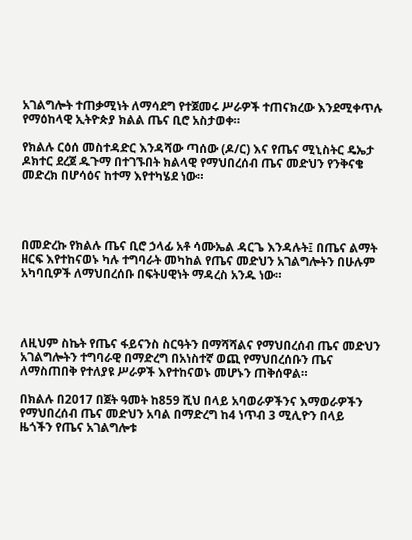አገልግሎት ተጠቃሚነት ለማሳደግ የተጀመሩ ሥራዎች ተጠናክረው እንደሚቀጥሉ የማዕከላዊ ኢትዮጵያ ክልል ጤና ቢሮ አስታወቀ።

የክልሉ ርዕሰ መስተዳድር እንዳሻው ጣሰው (ዶ/ር) እና የጤና ሚኒስትር ዴኤታ ዶክተር ደረጀ ዱጉማ በተገኙበት ክልላዊ የማህበረሰብ ጤና መድህን የንቅናቄ መድረክ በሆሳዕና ከተማ እየተካሄደ ነው።




በመድረኩ የክልሉ ጤና ቢሮ ኃላፊ አቶ ሳሙኤል ዳርጌ እንዳሉት፤ በጤና ልማት ዘርፍ እየተከናወኑ ካሉ ተግባራት መካከል የጤና መድህን አገልግሎትን በሁሉም አካባቢዎች ለማህበረሰቡ በፍትሀዊነት ማዳረስ አንዱ ነው።




ለዚህም ስኬት የጤና ፋይናንስ ስርዓትን በማሻሻልና የማህበረሰብ ጤና መድህን አገልግሎትን ተግባራዊ በማድረግ በአነስተኛ ወጪ የማህበረሰቡን ጤና ለማስጠበቅ የተለያዩ ሥራዎች እየተከናወኑ መሆኑን ጠቅሰዋል።

በክልሉ በ2017 በጀት ዓመት ከ859 ሺህ በላይ አባወራዎችንና እማወራዎችን የማህበረሰብ ጤና መድህን አባል በማድረግ ከ4 ነጥብ 3 ሚሊዮን በላይ ዜጎችን የጤና አገልግሎቱ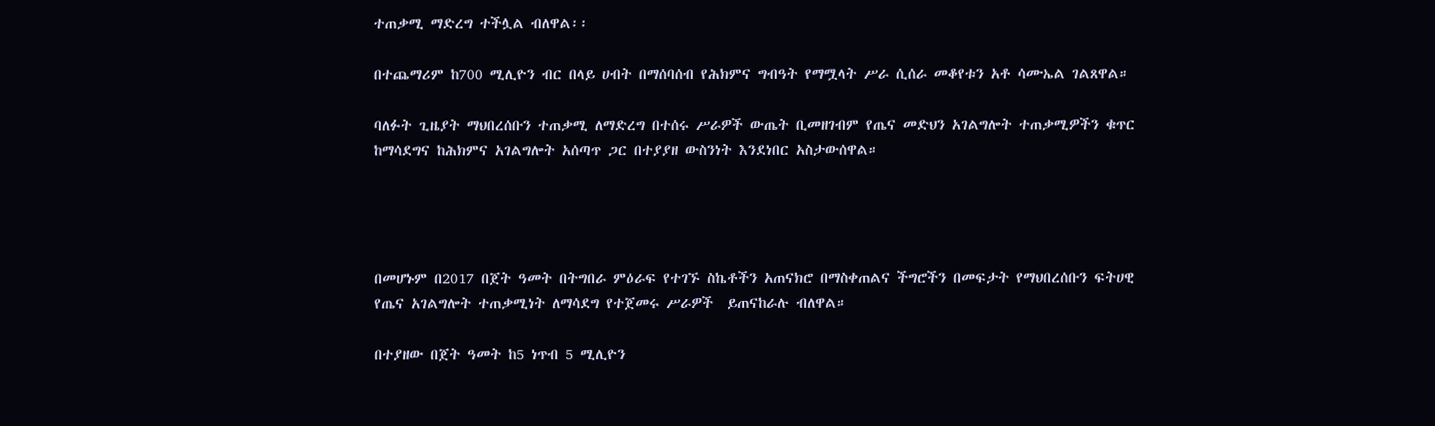ተጠቃሚ ማድረግ ተችሏል ብለዋል፡፡

በተጨማሪም ከ700 ሚሊዮን ብር በላይ ሀብት በማሰባሰብ የሕክምና ግብዓት የማሟላት ሥራ ሲሰራ መቆየቱን አቶ ሳሙኤል ገልጸዋል።

ባለፉት ጊዜያት ማህበረሰቡን ተጠቃሚ ለማድረግ በተሰሩ ሥራዎች ውጤት ቢመዘገብም የጤና መድህን አገልግሎት ተጠቃሚዎችን ቁጥር ከማሳደግና ከሕክምና አገልግሎት አሰጣጥ ጋር በተያያዘ ውስንነት እንደነበር አስታውሰዋል።




በመሆኑም በ2017 በጀት ዓመት በትግበራ ምዕራፍ የተገኙ ስኬቶችን አጠናክሮ በማስቀጠልና ችግሮችን በመፍታት የማህበረሰቡን ፍትሀዊ የጤና አገልግሎት ተጠቃሚነት ለማሳደግ የተጀመሩ ሥራዎች  ይጠናከራሉ ብለዋል።

በተያዘው በጀት ዓመት ከ5 ነጥብ 5 ሚሊዮን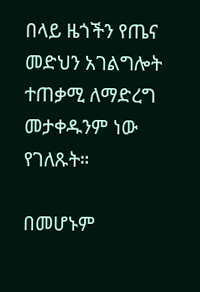በላይ ዜጎችን የጤና መድህን አገልግሎት ተጠቃሚ ለማድረግ መታቀዱንም ነው የገለጹት።

በመሆኑም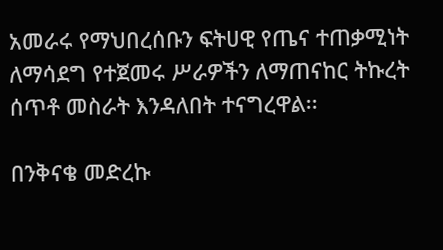አመራሩ የማህበረሰቡን ፍትሀዊ የጤና ተጠቃሚነት ለማሳደግ የተጀመሩ ሥራዎችን ለማጠናከር ትኩረት ሰጥቶ መስራት እንዳለበት ተናግረዋል፡፡

በንቅናቄ መድረኩ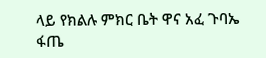ላይ የክልሉ ምክር ቤት ዋና አፈ ጉባኤ ፋጤ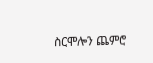ስርሞሎን ጨምሮ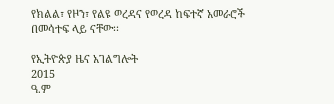የክልል፣ የዞን፣ የልዩ ወረዳና የወረዳ ከፍተኛ አመራሮች በመሳተፍ ላይ ናቸው፡፡

የኢትዮጵያ ዜና አገልግሎት
2015
ዓ.ም